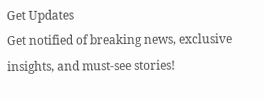Get Updates
Get notified of breaking news, exclusive insights, and must-see stories!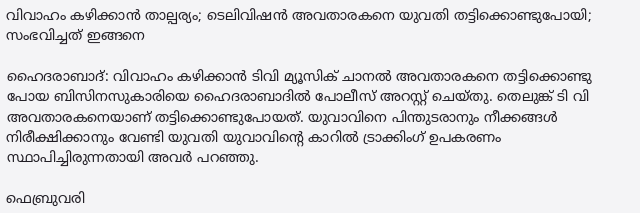വിവാഹം കഴിക്കാൻ താല്പര്യം; ടെലിവിഷൻ അവതാരകനെ യുവതി തട്ടിക്കൊണ്ടുപോയി; സംഭവിച്ചത് ഇങ്ങനെ

ഹൈദരാബാദ്: വിവാഹം കഴിക്കാൻ ടിവി മ്യൂസിക് ചാനൽ അവതാരകനെ തട്ടിക്കൊണ്ടു പോയ ബിസിനസുകാരിയെ ഹൈദരാബാദിൽ പോലീസ് അറസ്റ്റ് ചെയ്തു. തെലുങ്ക് ടി വി അവതാരകനെയാണ് തട്ടിക്കൊണ്ടുപോയത്. യുവാവിനെ പിന്തുടരാനും നീക്കങ്ങൾ നിരീക്ഷിക്കാനും വേണ്ടി യുവതി യുവാവിന്റെ കാറിൽ ട്രാക്കിംഗ് ഉപകരണം സ്ഥാപിച്ചിരുന്നതായി അവർ പറഞ്ഞു.

ഫെബ്രുവരി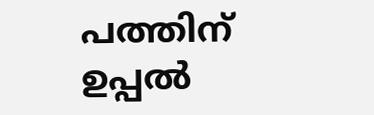പത്തിന് ഉപ്പൽ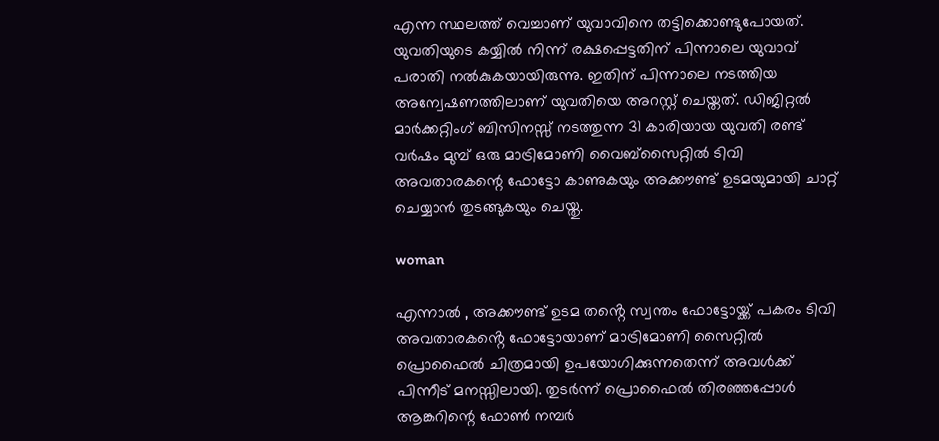എന്ന സ്ഥലത്ത് വെച്ചാണ് യുവാവിനെ തട്ടിക്കൊണ്ടുപോയത്. യുവതിയുടെ കയ്യിൽ നിന്ന് രക്ഷപ്പെട്ടതിന് പിന്നാലെ യുവാവ് പരാതി നൽകുകയായിരുന്നു. ഇതിന് പിന്നാലെ നടത്തിയ അന്വേഷണത്തിലാണ് യുവതിയെ അറസ്റ്റ് ചെയ്തത്. ഡിജിറ്റൽ മാർക്കറ്റിംഗ് ബിസിനസ്സ് നടത്തുന്ന 31 കാരിയായ യുവതി രണ്ട് വർഷം മുമ്പ് ഒരു മാട്രിമോണി വൈബ്സൈറ്റിൽ ടിവി അവതാരകന്റെ ഫോട്ടോ കാണുകയും അക്കൗണ്ട് ഉടമയുമായി ചാറ്റ് ചെയ്യാൻ തുടങ്ങുകയും ചെയ്തു.

woman

എന്നാൽ , അക്കൗണ്ട് ഉടമ തൻ്റെ സ്വന്തം ഫോട്ടോയ്ക്ക് പകരം ടിവി അവതാരകൻ്റെ ഫോട്ടോയാണ് മാട്രിമോണി സൈറ്റിൽ പ്രൊഫൈൽ ചിത്രമായി ഉപയോഗിക്കുന്നതെന്ന് അവൾക്ക് പിന്നീട് മനസ്സിലായി. തുടർന്ന് പ്രൊഫൈൽ തിരഞ്ഞപ്പോൾ ആങ്കറിന്റെ ഫോൺ നമ്പർ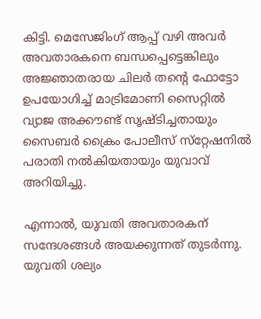കിട്ടി. മെസേജിംഗ് ആപ്പ് വഴി അവർ അവതാരകനെ ബന്ധപ്പെട്ടെങ്കിലും അജ്ഞാതരായ ചിലർ തൻ്റെ ഫോട്ടോ ഉപയോഗിച്ച് മാട്രിമോണി സൈറ്റിൽ വ്യാജ അക്കൗണ്ട് സൃഷ്‌ടിച്ചതായും സൈബർ ക്രൈം പോലീസ് സ്‌റ്റേഷനിൽ പരാതി നൽകിയതായും യുവാവ് അറിയിച്ചു.

എന്നാൽ, യുവതി അവതാരകന് സന്ദേശങ്ങൾ അയക്കുന്നത് തുടർന്നു. യുവതി ശല്യം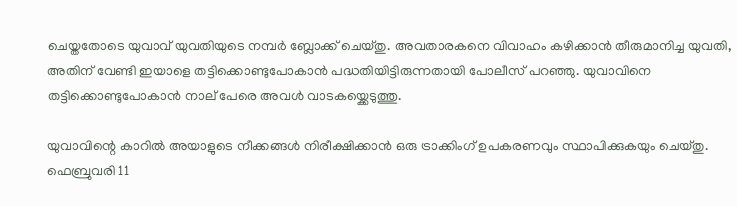ചെയ്തതോടെ യുവാവ് യുവതിയുടെ നമ്പർ ബ്ലോക്ക് ചെയ്തു. അവതാരകനെ വിവാഹം കഴിക്കാൻ തീരുമാനിച്ച യുവതി, അതിന് വേണ്ടി ഇയാളെ തട്ടിക്കൊണ്ടുപോകാൻ പദ്ധതിയിട്ടിരുന്നതായി പോലീസ് പറഞ്ഞു. യുവാവിനെ തട്ടിക്കൊണ്ടുപോകാൻ നാല് പേരെ അവൾ വാടകയ്ക്കെടുത്തു.

യുവാവിന്റെ കാറിൽ അയാളുടെ നീക്കങ്ങൾ നിരീക്ഷിക്കാൻ ഒരു ട്രാക്കിംഗ് ഉപകരണവും സ്ഥാപിക്കുകയും ചെയ്തു. ഫെബ്രുവരി 11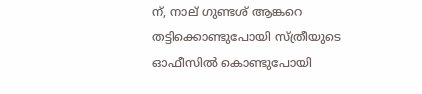ന്, നാല് ഗുണ്ടശ്‍ ആങ്കറെ തട്ടിക്കൊണ്ടുപോയി സ്ത്രീയുടെ ഓഫീസിൽ കൊണ്ടുപോയി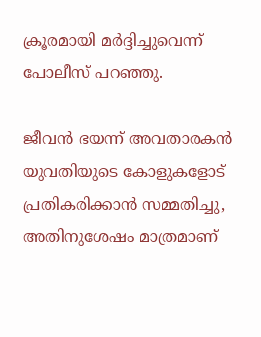ക്രൂരമായി മർദ്ദിച്ചുവെന്ന് പോലീസ് പറഞ്ഞു.

ജീവൻ ഭയന്ന് അവതാരകൻ യുവതിയുടെ കോളുകളോട് പ്രതികരിക്കാൻ സമ്മതിച്ചു, അതിനുശേഷം മാത്രമാണ്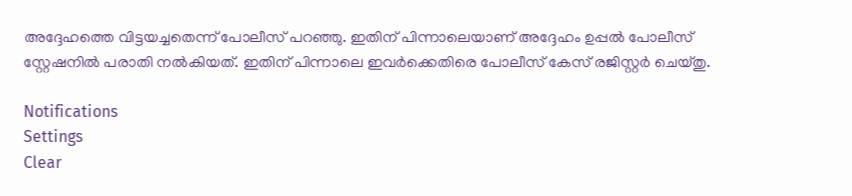അദ്ദേഹത്തെ വിട്ടയച്ചതെന്ന് പോലീസ് പറഞ്ഞു. ഇതിന് പിന്നാലെയാണ് അദ്ദേഹം ഉപ്പൽ പോലീസ് സ്റ്റേഷനിൽ പരാതി നൽകിയത്. ഇതിന് പിന്നാലെ ഇവർക്കെതിരെ പോലീസ് കേസ് രജിസ്റ്റർ ചെയ്തു.

Notifications
Settings
Clear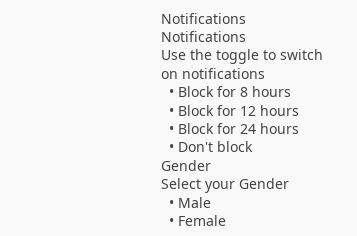Notifications
Notifications
Use the toggle to switch on notifications
  • Block for 8 hours
  • Block for 12 hours
  • Block for 24 hours
  • Don't block
Gender
Select your Gender
  • Male
  • Female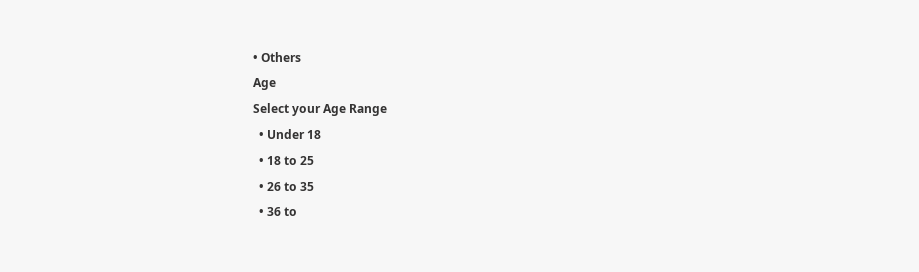• Others
Age
Select your Age Range
  • Under 18
  • 18 to 25
  • 26 to 35
  • 36 to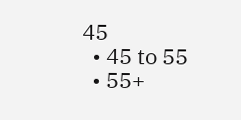45
  • 45 to 55
  • 55+